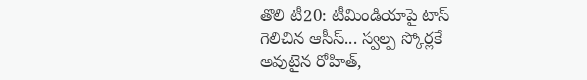తొలి టీ20: టీమిండియాపై టాస్ గెలిచిన ఆసీస్... స్వల్ప స్కోర్లకే అవుటైన రోహిత్,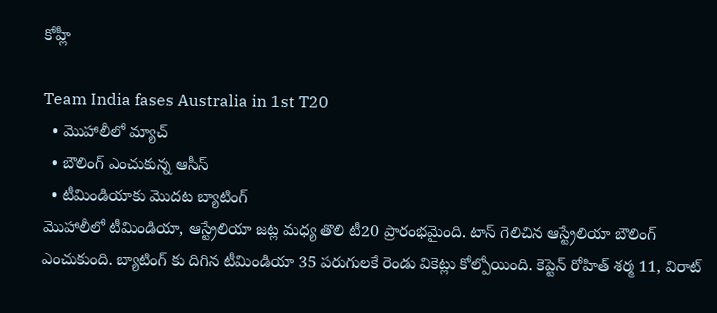కోహ్లీ

Team India fases Australia in 1st T20
  • మొహాలీలో మ్యాచ్
  • బౌలింగ్ ఎంచుకున్న ఆసీస్
  • టీమిండియాకు మొదట బ్యాటింగ్
మొహాలీలో టీమిండియా, ఆస్ట్రేలియా జట్ల మధ్య తొలి టీ20 ప్రారంభమైంది. టాస్ గెలిచిన ఆస్ట్రేలియా బౌలింగ్ ఎంచుకుంది. బ్యాటింగ్ కు దిగిన టీమిండియా 35 పరుగులకే రెండు వికెట్లు కోల్పోయింది. కెప్టెన్ రోహిత్ శర్మ 11, విరాట్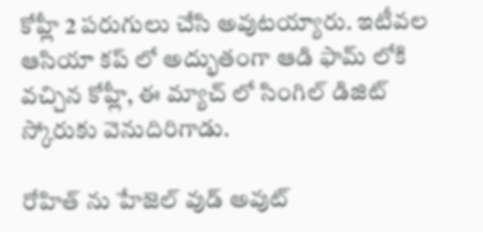కోహ్లీ 2 పరుగులు చేసి అవుటయ్యారు. ఇటీవల ఆసియా కప్ లో అద్భుతంగా ఆడి ఫామ్ లోకి వచ్చిన కోహ్లీ, ఈ మ్యాచ్ లో సింగిల్ డిజిట్ స్కోరుకు వెనుదిరిగాడు.

రోహిత్ ను హేజెల్ వుడ్ అవుట్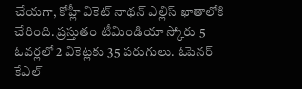చేయగా, కోహ్లీ వికెట్ నాథన్ ఎల్లిస్ ఖాతాలోకి చేరింది. ప్రస్తుతం టీమిండియా స్కోరు 5 ఓవర్లలో 2 వికెట్లకు 35 పరుగులు. ఓపెనర్ కేఎల్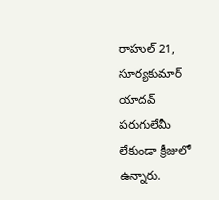రాహుల్ 21, సూర్యకుమార్ యాదవ్ పరుగులేమీ లేకుండా క్రీజులో ఉన్నారు.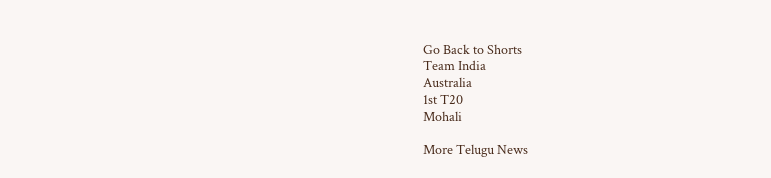Go Back to Shorts
Team India
Australia
1st T20
Mohali

More Telugu News